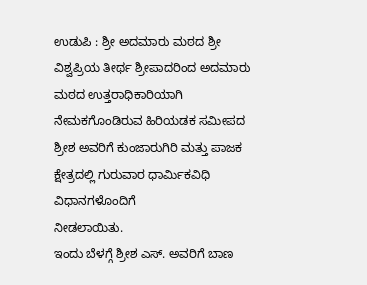ಉಡುಪಿ : ಶ್ರೀ ಅದಮಾರು ಮಠದ ಶ್ರೀ ವಿಶ್ವಪ್ರಿಯ ತೀರ್ಥ ಶ್ರೀಪಾದರಿಂದ ಅದಮಾರು ಮಠದ ಉತ್ತರಾಧಿಕಾರಿಯಾಗಿ ನೇಮಕಗೊಂಡಿರುವ ಹಿರಿಯಡಕ ಸಮೀಪದ ಶ್ರೀಶ ಅವರಿಗೆ ಕುಂಜಾರುಗಿರಿ ಮತ್ತು ಪಾಜಕ ಕ್ಷೇತ್ರದಲ್ಲಿ ಗುರುವಾರ ಧಾರ್ಮಿಕವಿಧಿ ವಿಧಾನಗಳೊಂದಿಗೆ
ನೀಡಲಾಯಿತು.
ಇಂದು ಬೆಳಗ್ಗೆ ಶ್ರೀಶ ಎಸ್. ಅವರಿಗೆ ಬಾಣ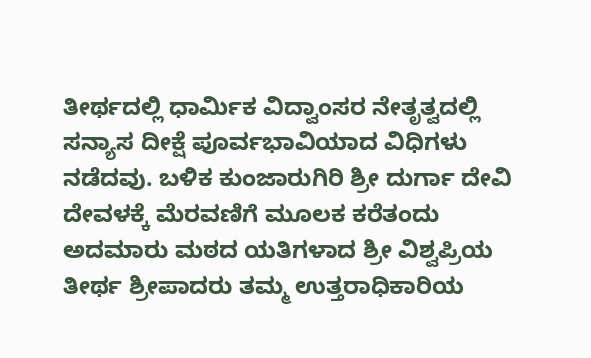ತೀರ್ಥದಲ್ಲಿ ಧಾರ್ಮಿಕ ವಿದ್ವಾಂಸರ ನೇತೃತ್ವದಲ್ಲಿ ಸನ್ಯಾಸ ದೀಕ್ಷೆ ಪೂರ್ವಭಾವಿಯಾದ ವಿಧಿಗಳು ನಡೆದವು. ಬಳಿಕ ಕುಂಜಾರುಗಿರಿ ಶ್ರೀ ದುರ್ಗಾ ದೇವಿ ದೇವಳಕ್ಕೆ ಮೆರವಣಿಗೆ ಮೂಲಕ ಕರೆತಂದು ಅದಮಾರು ಮಠದ ಯತಿಗಳಾದ ಶ್ರೀ ವಿಶ್ವಪ್ರಿಯ ತೀರ್ಥ ಶ್ರೀಪಾದರು ತಮ್ಮ ಉತ್ತರಾಧಿಕಾರಿಯ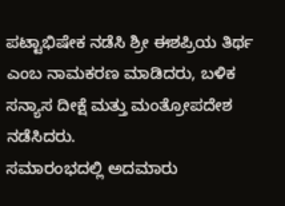ಪಟ್ಟಾಭಿಷೇಕ ನಡೆಸಿ ಶ್ರೀ ಈಶಪ್ರಿಯ ತಿರ್ಥ ಎಂಬ ನಾಮಕರಣ ಮಾಡಿದರು, ಬಳಿಕ ಸನ್ಯಾಸ ದೀಕ್ಷೆ ಮತ್ತು ಮಂತ್ರೋಪದೇಶ ನಡೆಸಿದರು.
ಸಮಾರಂಭದಲ್ಲಿ ಅದಮಾರು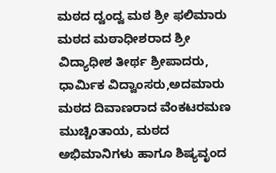ಮಠದ ದ್ವಂದ್ವ ಮಠ ಶ್ರೀ ಫಲಿಮಾರು ಮಠದ ಮಠಾಧೀಶರಾದ ಶ್ರೀ ವಿದ್ಯಾಧೀಶ ತೀರ್ಥ ಶ್ರೀಪಾದರು, ಧಾರ್ಮಿಕ ವಿದ್ವಾಂಸರು,ಅದಮಾರು ಮಠದ ದಿವಾಣರಾದ ವೆಂಕಟರಮಣ ಮುಚ್ಚಿಂತಾಯ, ಮಠದ ಅಭಿಮಾನಿಗಳು ಹಾಗೂ ಶಿಷ್ಯವೃಂದ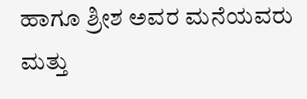ಹಾಗೂ ಶ್ರೀಶ ಅವರ ಮನೆಯವರು ಮತ್ತು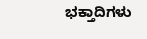ಭಕ್ತಾದಿಗಳು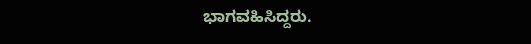ಭಾಗವಹಿಸಿದ್ದರು.